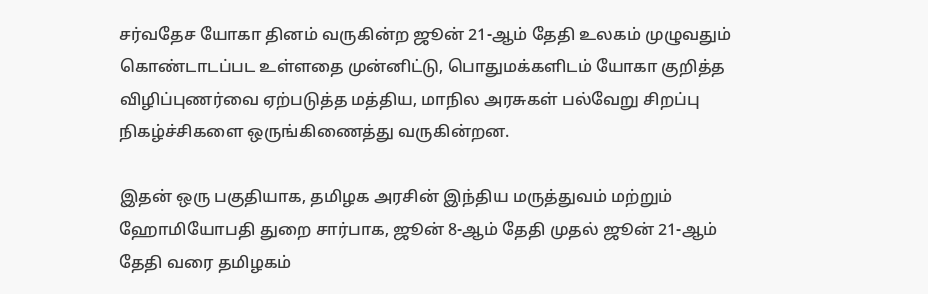சர்வதேச யோகா தினம் வருகின்ற ஜூன் 21-ஆம் தேதி உலகம் முழுவதும் கொண்டாடப்பட உள்ளதை முன்னிட்டு, பொதுமக்களிடம் யோகா குறித்த விழிப்புணர்வை ஏற்படுத்த மத்திய, மாநில அரசுகள் பல்வேறு சிறப்பு நிகழ்ச்சிகளை ஒருங்கிணைத்து வருகின்றன.

இதன் ஒரு பகுதியாக, தமிழக அரசின் இந்திய மருத்துவம் மற்றும் ஹோமியோபதி துறை சார்பாக, ஜூன் 8-ஆம் தேதி முதல் ஜூன் 21-ஆம் தேதி வரை தமிழகம்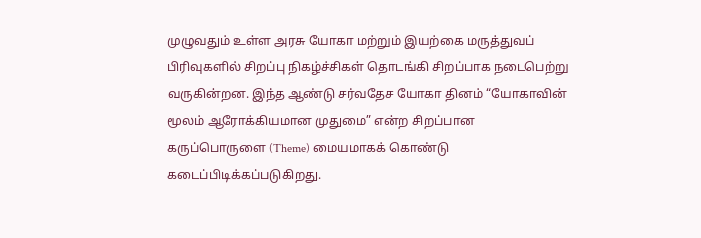முழுவதும் உள்ள அரசு யோகா மற்றும் இயற்கை மருத்துவப் பிரிவுகளில் சிறப்பு நிகழ்ச்சிகள் தொடங்கி சிறப்பாக நடைபெற்று வருகின்றன. இந்த ஆண்டு சர்வதேச யோகா தினம் “யோகாவின் மூலம் ஆரோக்கியமான முதுமை” என்ற சிறப்பான கருப்பொருளை (Theme) மையமாகக் கொண்டு கடைப்பிடிக்கப்படுகிறது.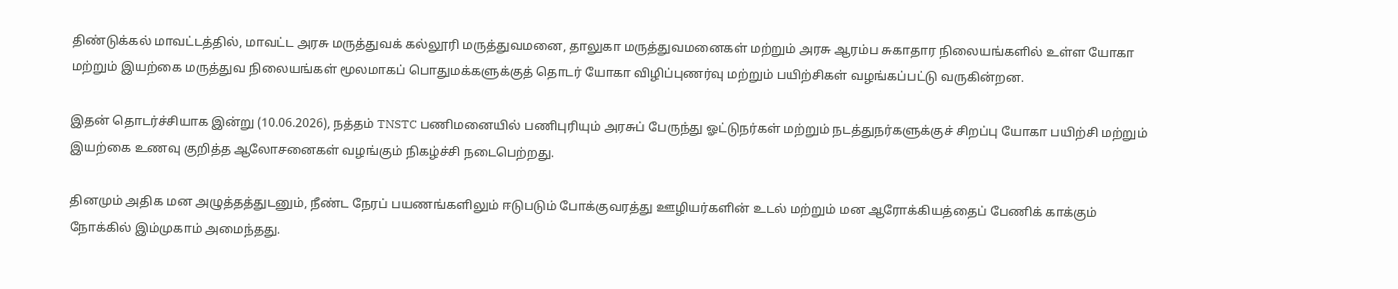திண்டுக்கல் மாவட்டத்தில், மாவட்ட அரசு மருத்துவக் கல்லூரி மருத்துவமனை, தாலுகா மருத்துவமனைகள் மற்றும் அரசு ஆரம்ப சுகாதார நிலையங்களில் உள்ள யோகா மற்றும் இயற்கை மருத்துவ நிலையங்கள் மூலமாகப் பொதுமக்களுக்குத் தொடர் யோகா விழிப்புணர்வு மற்றும் பயிற்சிகள் வழங்கப்பட்டு வருகின்றன.

இதன் தொடர்ச்சியாக இன்று (10.06.2026), நத்தம் TNSTC பணிமனையில் பணிபுரியும் அரசுப் பேருந்து ஓட்டுநர்கள் மற்றும் நடத்துநர்களுக்குச் சிறப்பு யோகா பயிற்சி மற்றும் இயற்கை உணவு குறித்த ஆலோசனைகள் வழங்கும் நிகழ்ச்சி நடைபெற்றது.

தினமும் அதிக மன அழுத்தத்துடனும், நீண்ட நேரப் பயணங்களிலும் ஈடுபடும் போக்குவரத்து ஊழியர்களின் உடல் மற்றும் மன ஆரோக்கியத்தைப் பேணிக் காக்கும் நோக்கில் இம்முகாம் அமைந்தது.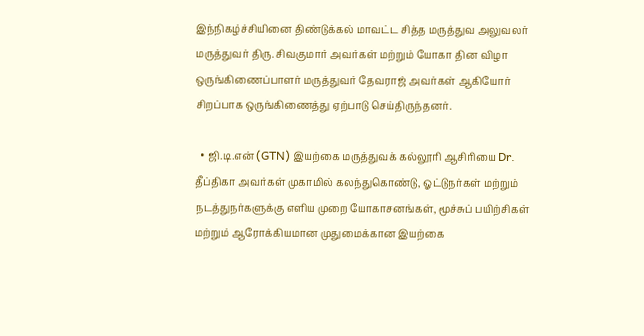இந்நிகழ்ச்சியினை திண்டுக்கல் மாவட்ட சித்த மருத்துவ அலுவலர் மருத்துவர் திரு. சிவகுமார் அவர்கள் மற்றும் யோகா தின விழா ஒருங்கிணைப்பாளர் மருத்துவர் தேவராஜ் அவர்கள் ஆகியோர் சிறப்பாக ஒருங்கிணைத்து ஏற்பாடு செய்திருந்தனர்.

  • ஜி.டி.என் (GTN) இயற்கை மருத்துவக் கல்லூரி ஆசிரியை Dr. தீப்திகா அவர்கள் முகாமில் கலந்துகொண்டு, ஓட்டுநர்கள் மற்றும் நடத்துநர்களுக்கு எளிய முறை யோகாசனங்கள், மூச்சுப் பயிற்சிகள் மற்றும் ஆரோக்கியமான முதுமைக்கான இயற்கை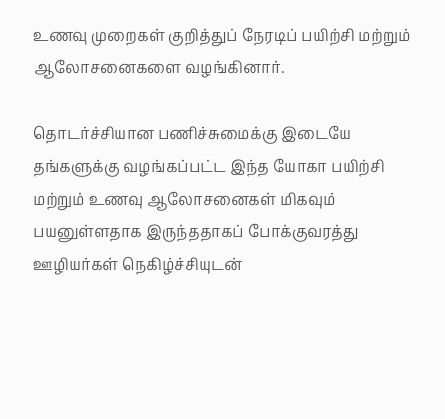உணவு முறைகள் குறித்துப் நேரடிப் பயிற்சி மற்றும் ஆலோசனைகளை வழங்கினார்.

தொடர்ச்சியான பணிச்சுமைக்கு இடையே தங்களுக்கு வழங்கப்பட்ட இந்த யோகா பயிற்சி மற்றும் உணவு ஆலோசனைகள் மிகவும் பயனுள்ளதாக இருந்ததாகப் போக்குவரத்து ஊழியர்கள் நெகிழ்ச்சியுடன்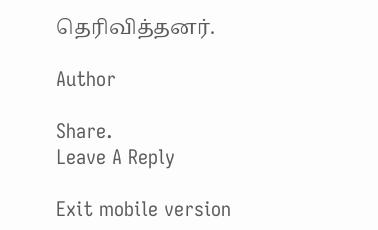தெரிவித்தனர்.

Author

Share.
Leave A Reply

Exit mobile version